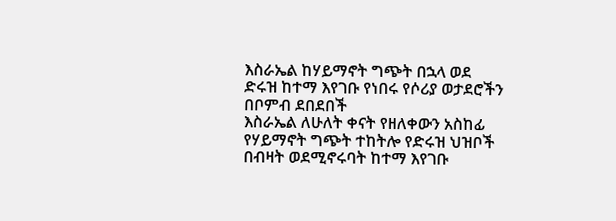እስራኤል ከሃይማኖት ግጭት በኋላ ወደ ድሩዝ ከተማ እየገቡ የነበሩ የሶሪያ ወታደሮችን በቦምብ ደበደበች
እስራኤል ለሁለት ቀናት የዘለቀውን አስከፊ የሃይማኖት ግጭት ተከትሎ የድሩዝ ህዝቦች በብዛት ወደሚኖሩባት ከተማ እየገቡ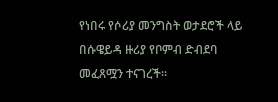የነበሩ የሶሪያ መንግስት ወታደሮች ላይ በሱዌይዳ ዙሪያ የቦምብ ድብደባ መፈጸሟን ተናገረች።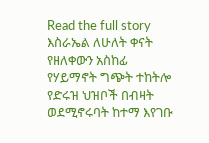Read the full story
እስራኤል ለሁለት ቀናት የዘለቀውን አስከፊ የሃይማኖት ግጭት ተከትሎ የድሩዝ ህዝቦች በብዛት ወደሚኖሩባት ከተማ እየገቡ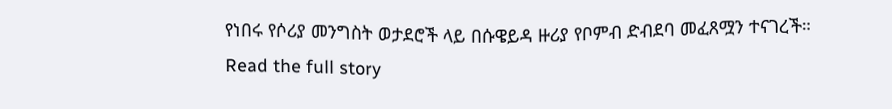የነበሩ የሶሪያ መንግስት ወታደሮች ላይ በሱዌይዳ ዙሪያ የቦምብ ድብደባ መፈጸሟን ተናገረች።
Read the full story